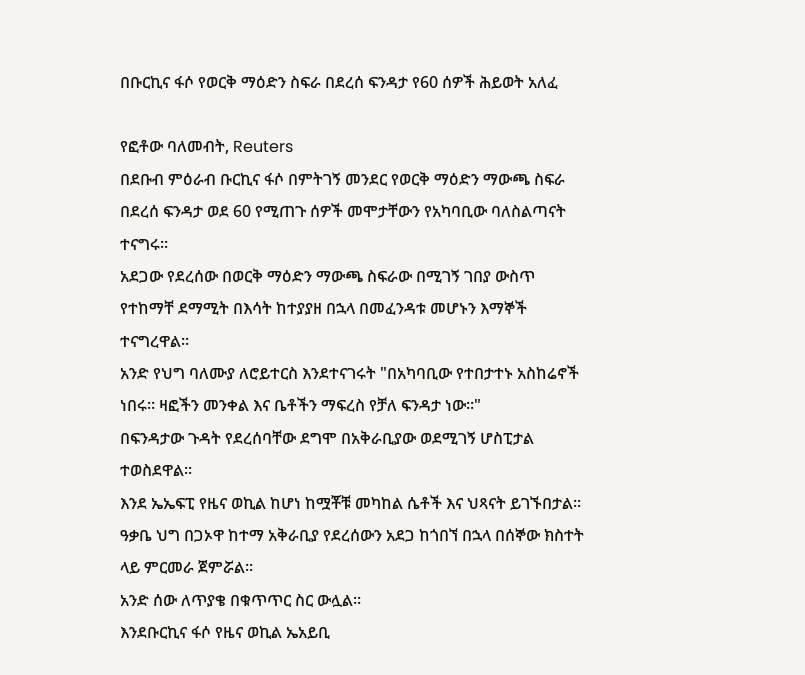በቡርኪና ፋሶ የወርቅ ማዕድን ስፍራ በደረሰ ፍንዳታ የ60 ሰዎች ሕይወት አለፈ

የፎቶው ባለመብት, Reuters
በደቡብ ምዕራብ ቡርኪና ፋሶ በምትገኝ መንደር የወርቅ ማዕድን ማውጫ ስፍራ በደረሰ ፍንዳታ ወደ 60 የሚጠጉ ሰዎች መሞታቸውን የአካባቢው ባለስልጣናት ተናግሩ።
አደጋው የደረሰው በወርቅ ማዕድን ማውጫ ስፍራው በሚገኝ ገበያ ውስጥ የተከማቸ ደማሚት በእሳት ከተያያዘ በኋላ በመፈንዳቱ መሆኑን እማኞች ተናግረዋል።
አንድ የህግ ባለሙያ ለሮይተርስ እንደተናገሩት "በአካባቢው የተበታተኑ አስከሬኖች ነበሩ። ዛፎችን መንቀል እና ቤቶችን ማፍረስ የቻለ ፍንዳታ ነው።"
በፍንዳታው ጉዳት የደረሰባቸው ደግሞ በአቅራቢያው ወደሚገኝ ሆስፒታል ተወስደዋል።
እንደ ኤኤፍፒ የዜና ወኪል ከሆነ ከሟቾቹ መካከል ሴቶች እና ህጻናት ይገኙበታል።
ዓቃቤ ህግ በጋኦዋ ከተማ አቅራቢያ የደረሰውን አደጋ ከጎበኘ በኋላ በሰኞው ክስተት ላይ ምርመራ ጀምሯል።
አንድ ሰው ለጥያቄ በቁጥጥር ስር ውሏል።
እንደቡርኪና ፋሶ የዜና ወኪል ኤአይቢ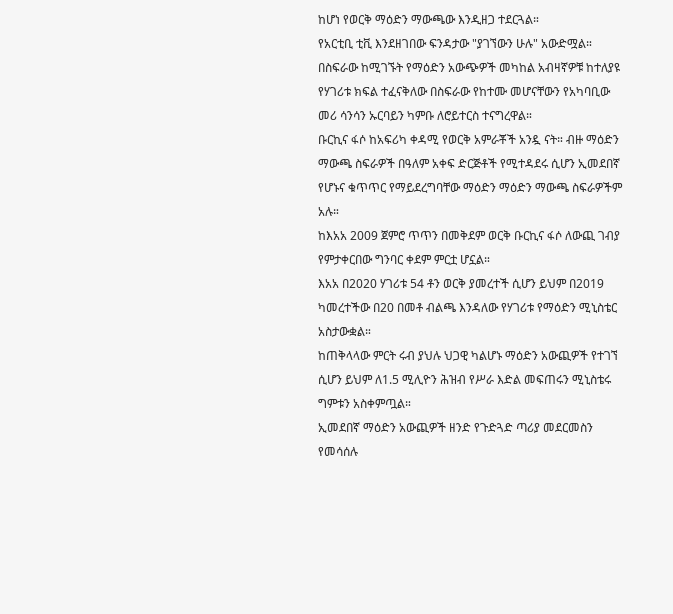ከሆነ የወርቅ ማዕድን ማውጫው እንዲዘጋ ተደርጓል።
የአርቲቢ ቲቪ እንደዘገበው ፍንዳታው "ያገኘውን ሁሉ" አውድሟል።
በስፍራው ከሚገኙት የማዕድን አውጭዎች መካከል አብዛኛዎቹ ከተለያዩ የሃገሪቱ ክፍል ተፈናቅለው በስፍራው የከተሙ መሆናቸውን የአካባቢው መሪ ሳንሳን ኡርባይን ካምቡ ለሮይተርስ ተናግረዋል።
ቡርኪና ፋሶ ከአፍሪካ ቀዳሚ የወርቅ አምራቾች አንዷ ናት። ብዙ ማዕድን ማውጫ ስፍራዎች በዓለም አቀፍ ድርጅቶች የሚተዳደሩ ሲሆን ኢመደበኛ የሆኑና ቁጥጥር የማይደረግባቸው ማዕድን ማዕድን ማውጫ ስፍራዎችም አሉ።
ከእአአ 2009 ጀምሮ ጥጥን በመቅደም ወርቅ ቡርኪና ፋሶ ለውጪ ገብያ የምታቀርበው ግንባር ቀደም ምርቷ ሆኗል።
እአአ በ2020 ሃገሪቱ 54 ቶን ወርቅ ያመረተች ሲሆን ይህም በ2019 ካመረተችው በ20 በመቶ ብልጫ እንዳለው የሃገሪቱ የማዕድን ሚኒስቴር አስታውቋል።
ከጠቅላላው ምርት ሩብ ያህሉ ህጋዊ ካልሆኑ ማዕድን አውጪዎች የተገኘ ሲሆን ይህም ለ1.5 ሚሊዮን ሕዝብ የሥራ እድል መፍጠሩን ሚኒስቴሩ ግምቱን አስቀምጧል።
ኢመደበኛ ማዕድን አውጪዎች ዘንድ የጉድጓድ ጣሪያ መደርመስን የመሳሰሉ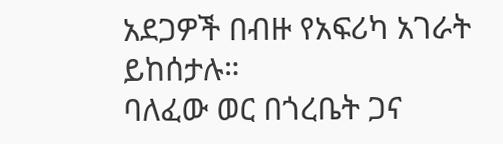አደጋዎች በብዙ የአፍሪካ አገራት ይከሰታሉ።
ባለፈው ወር በጎረቤት ጋና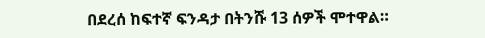በደረሰ ከፍተኛ ፍንዳታ በትንሹ 13 ሰዎች ሞተዋል።